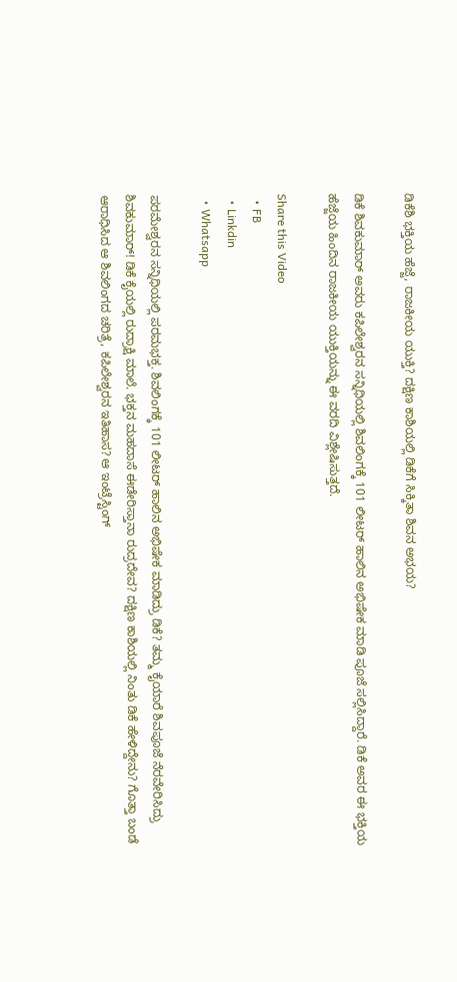ಡಿಕೆಶಿ ಭಕ್ತಿಯ ಹೆಜ್ಜೆ, ರಾಜಕೀಯ ಯುಕ್ತಿ? ದಕ್ಷಿಣ ಕಾಶಿಯಲ್ಲಿ ಡಿಕೆಗೆ ಸಿಕ್ಕಿತಾ ಶಿವನ ಅಭಯ?

ಡಿಕೆ ಶಿವಕುಮಾರ್ ಅವರು ಕಪಿಲೇಶ್ವರನ ಸನ್ನಿಧಿಯಲ್ಲಿ ಶಿವಲಿಂಗಕ್ಕೆ 101 ಲೀಟರ್ ಹಾಲಿನ ಅಭಿಷೇಕ ಮಾಡಿ ಪೂಜೆ ಸಲ್ಲಿಸಿದ್ದಾರೆ. ಡಿಕೆ ಅವರ ಈ ಭಕ್ತಿಯ ಹೆಜ್ಜೆಯ ಹಿಂದಿನ ರಾಜಕೀಯ ಯುಕ್ತಿಯನ್ನು ಈ ವರದಿ ವಿಶ್ಲೇಷಿಸುತ್ತದೆ.

Share this Video
  • FB
  • Linkdin
  • Whatsapp

ಪರಮೇಶ್ವರನ ಸನ್ನಿಧಿಯಲ್ಲಿ ಪರಮಭಕ್ತ. ಶಿವಲಿಂಗಕ್ಕೆ 101 ಲೀಟರ್ ಹಾಲಿನ ಅಭಿಷೇಕ ಮಾಡಿದ್ರು ಡಿಕೆ? ತಮ್ಮ ಕೈಯಾರೆ ಶಿವಪೂಜೆ ನೆರವೇರಿಸಿದ್ರು ಶಿವಕುಮಾರ್! ಡಿಕೆ ಕೈಯಲ್ಲಿ ರುದ್ರಾಕ್ಷಿ ಮಾಲೆ. ಭಕ್ತನ ಮಹದಾಸೆ ಈಡೇರಿಸ್ತಾನಾ ರುದ್ರದೇವ? ದಕ್ಷಿಣ ಕಾಶಿಯಲ್ಲಿ ನಿಂತು ಡಿಕೆ ಹೇಳಿದ್ದೇನು? ಗೊತ್ತಾ ಬಂಡೆ ಆರಾಧಿಸಿದ ಆ ಶಿವಲಿಂಗದ ಚರಿತ್ರೆ, ಕಪಿಲೇಶ್ವರನ ಇತಿಹಾಸ? ಆ ಇಂಟ್ರೆಸ್ಟಿಂಗ್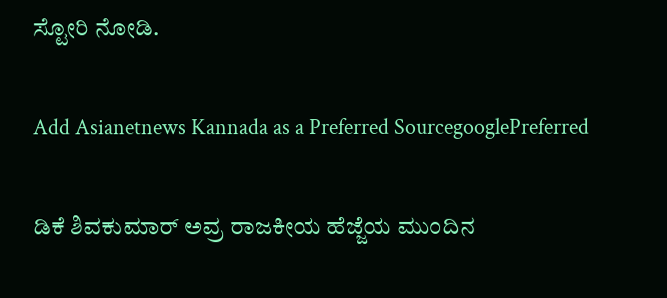ಸ್ಟೋರಿ ನೋಡಿ.

Add Asianetnews Kannada as a Preferred SourcegooglePreferred

ಡಿಕೆ ಶಿವಕುಮಾರ್ ಅವ್ರ ರಾಜಕೀಯ ಹೆಜ್ಜೆಯ ಮುಂದಿನ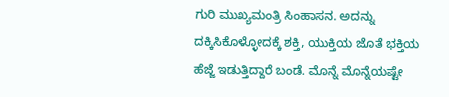ಗುರಿ ಮುಖ್ಯಮಂತ್ರಿ ಸಿಂಹಾಸನ. ಅದನ್ನು ದಕ್ಕಿಸಿಕೊಳ್ಳೋದಕ್ಕೆ ಶಕ್ತಿ, ಯುಕ್ತಿಯ ಜೊತೆ ಭಕ್ತಿಯ ಹೆಜ್ಜೆ ಇಡುತ್ತಿದ್ದಾರೆ ಬಂಡೆ. ಮೊನ್ನೆ ಮೊನ್ನೆಯಷ್ಟೇ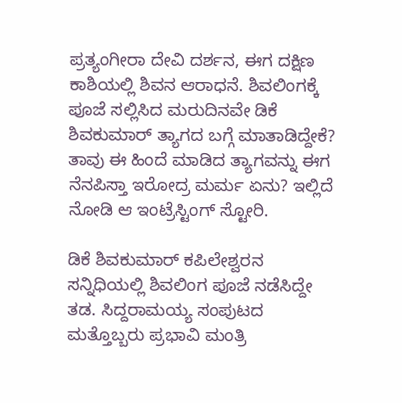ಪ್ರತ್ಯಂಗೀರಾ ದೇವಿ ದರ್ಶನ, ಈಗ ದಕ್ಷಿಣ ಕಾಶಿಯಲ್ಲಿ ಶಿವನ ಆರಾಧನೆ. ಶಿವಲಿಂಗಕ್ಕೆ ಪೂಜೆ ಸಲ್ಲಿಸಿದ ಮರುದಿನವೇ ಡಿಕೆ ಶಿವಕುಮಾರ್ ತ್ಯಾಗದ ಬಗ್ಗೆ ಮಾತಾಡಿದ್ದೇಕೆ? ತಾವು ಈ ಹಿಂದೆ ಮಾಡಿದ ತ್ಯಾಗವನ್ನು ಈಗ ನೆನಪಿಸ್ತಾ ಇರೋದ್ರ ಮರ್ಮ ಏನು? ಇಲ್ಲಿದೆ ನೋಡಿ ಆ ಇಂಟ್ರೆಸ್ಟಿಂಗ್ ಸ್ಟೋರಿ.

ಡಿಕೆ ಶಿವಕುಮಾರ್ ಕಪಿಲೇಶ್ವರನ ಸನ್ನಿಧಿಯಲ್ಲಿ ಶಿವಲಿಂಗ ಪೂಜೆ ನಡೆಸಿದ್ದೇ ತಡ. ಸಿದ್ದರಾಮಯ್ಯ ಸಂಪುಟದ ಮತ್ತೊಬ್ಬರು ಪ್ರಭಾವಿ ಮಂತ್ರಿ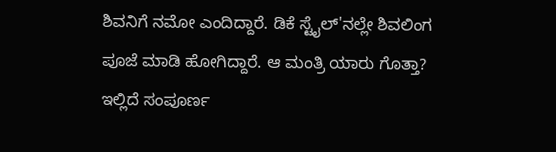ಶಿವನಿಗೆ ನಮೋ ಎಂದಿದ್ದಾರೆ. ಡಿಕೆ ಸ್ಟೈಲ್'ನಲ್ಲೇ ಶಿವಲಿಂಗ ಪೂಜೆ ಮಾಡಿ ಹೋಗಿದ್ದಾರೆ. ಆ ಮಂತ್ರಿ ಯಾರು ಗೊತ್ತಾ? ಇಲ್ಲಿದೆ ಸಂಪೂರ್ಣ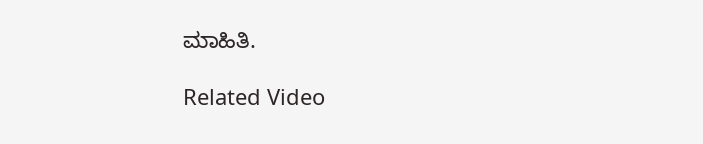ಮಾಹಿತಿ.

Related Video